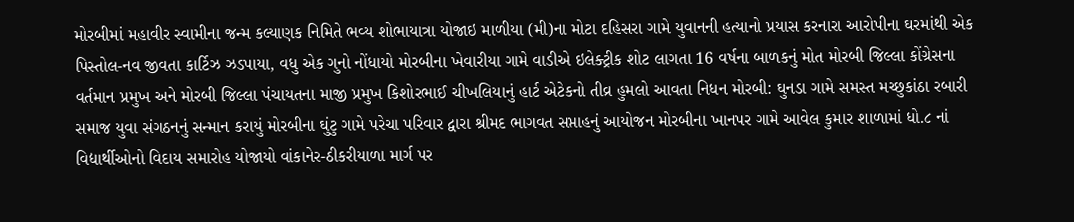મોરબીમાં મહાવીર સ્વામીના જન્મ કલ્યાણક નિમિતે ભવ્ય શોભાયાત્રા યોજાઇ માળીયા (મી)ના મોટા દહિસરા ગામે યુવાનની હત્યાનો પ્રયાસ કરનારા આરોપીના ઘરમાંથી એક પિસ્તોલ-નવ જીવતા કાર્ટિઝ ઝડપાયા, વધુ એક ગુનો નોંધાયો મોરબીના ખેવારીયા ગામે વાડીએ ઇલેક્ટ્રીક શોટ લાગતા 16 વર્ષના બાળકનું મોત મોરબી જિલ્લા કોંગ્રેસના વર્તમાન પ્રમુખ અને મોરબી જિલ્લા પંચાયતના માજી પ્રમુખ કિશોરભાઈ ચીખલિયાનું હાર્ટ એટેકનો તીવ્ર હુમલો આવતા નિધન મોરબી: ઘુનડા ગામે સમસ્ત મચ્છુકાંઠા રબારી સમાજ યુવા સંગઠનનું સન્માન કરાયું મોરબીના ઘુંટુ ગામે પરેચા પરિવાર દ્વારા શ્રીમદ ભાગવત સપ્તાહનું આયોજન મોરબીના ખાનપર ગામે આવેલ કુમાર શાળામાં ધો.૮ નાં વિદ્યાર્થીઓનો વિદાય સમારોહ યોજાયો વાંકાનેર-ઠીકરીયાળા માર્ગ પર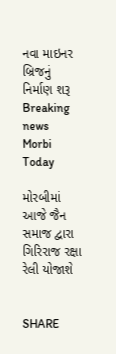નવા માઇનર બ્રિજનું નિર્માણ શરૂ
Breaking news
Morbi Today

મોરબીમાં આજે જૈન સમાજ દ્વારા ગિરિરાજ રક્ષા રેલી યોજાશે


SHARE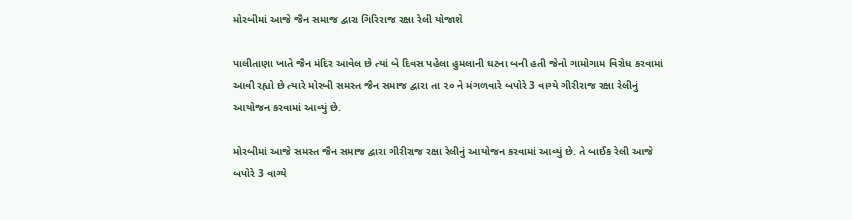મોરબીમાં આજે જૈન સમાજ દ્વારા ગિરિરાજ રક્ષા રેલી યોજાશે

પાલીતાણા ખાતે જૈન મંદિર આવેલ છે ત્યાં બે દિવસ પહેલા હુમલાની ઘટના બની હતી જેનો ગામોગામ વિરોધ કરવામાં આવી રહ્યો છે ત્યારે મોરબી સમસ્ત જૈન સમાજ દ્વારા તા ૨૦ ને મંગળવારે બપોરે 3 વાગ્યે ગીરીરાજ રક્ષા રેલીનું આયોજન કરવામાં આવ્યું છે.

મોરબીમાં આજે સમસ્ત જૈન સમાજ દ્વારા ગીરીરાજ રક્ષા રેલીનું આયોજન કરવામાં આવ્યું છે. તે બાઈક રેલી આજે બપોરે 3 વાગ્યે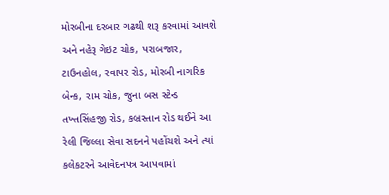મોરબીના દરબાર ગઢથી શરૂ કરવામાં આવશે અને નહેરૂ ગેઇટ ચોક, પરાબજાર, ટાઉનહોલ, રવાપર રોડ, મોરબી નાગરિક બેન્ક, રામ ચોક, જુના બસ સ્ટેન્ડ તખ્તસિંહજી રોડ, કબ્રસ્તાન રોડ થઈને આ રેલી જિલ્લા સેવા સદનને પહોંચશે અને ત્યાં કલેકટરને આવેદનપત્ર આપવામાં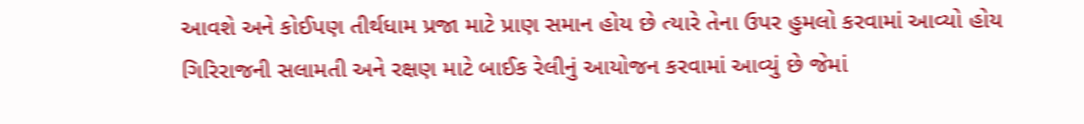આવશે અને કોઈપણ તીર્થધામ પ્રજા માટે પ્રાણ સમાન હોય છે ત્યારે તેના ઉપર હુમલો કરવામાં આવ્યો હોય ગિરિરાજની સલામતી અને રક્ષણ માટે બાઈક રેલીનું આયોજન કરવામાં આવ્યું છે જેમાં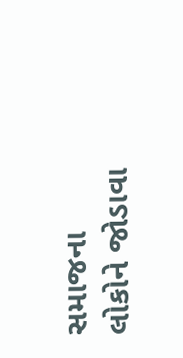સમાજના લોકોને જોડાવા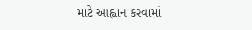માટે આહ્વાન કરવામાં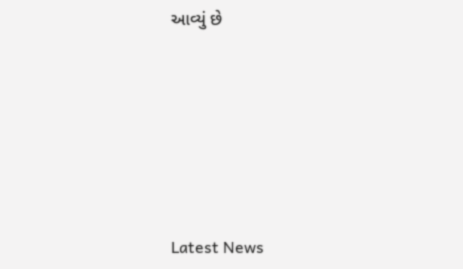આવ્યું છે






Latest News